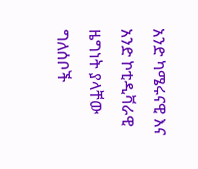አንድ ካሜሩናዊ እና አንድ ኮቲዲቫራዊ ዜግነት ያላቸው ግለሰቦች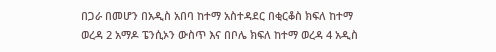በጋራ በመሆን በአዲስ አበባ ከተማ አስተዳደር በቂርቆስ ክፍለ ከተማ ወረዳ 2 አማዶ ፔንሲኦን ውስጥ እና በቦሌ ክፍለ ከተማ ወረዳ 4 አዲስ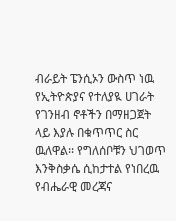ብራይት ፔንሲኦን ውስጥ ነዉ የኢትዮጵያና የተለያዪ ሀገራት የገንዘብ ኖቶችን በማዘጋጀት ላይ እያሉ በቁጥጥር ስር ዉለዋል፡፡ የግለሰቦቹን ህገወጥ እንቅስቃሴ ሲከታተል የነበረዉ የብሔራዊ መረጃና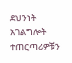ደህንነት አገልግሎት ተጠርጣሪዎቹን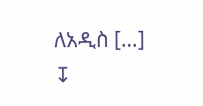ለአዲስ […]
↧